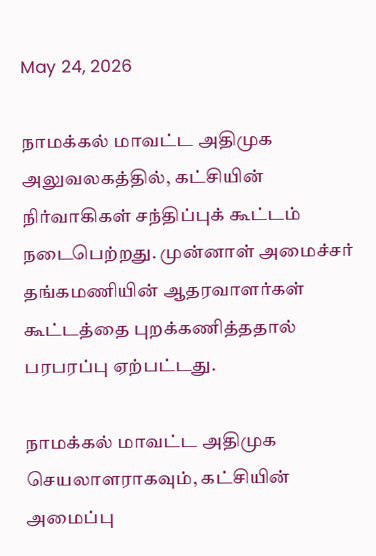May 24, 2026

நாமக்கல் மாவட்ட அதிமுக அலுவலகத்தில், கட்சியின் நிர்வாகிகள் சந்திப்புக் கூட்டம் நடைபெற்றது. முன்னாள் அமைச்சர் தங்கமணியின் ஆதரவாளர்கள் கூட்டத்தை புறக்கணித்ததால் பரபரப்பு ஏற்பட்டது.

நாமக்கல் மாவட்ட அதிமுக செயலாளராகவும், கட்சியின் அமைப்பு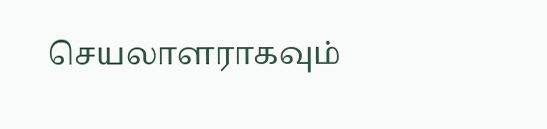செயலாளராகவும்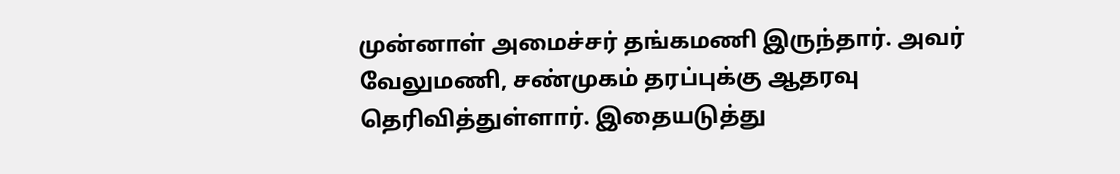முன்னாள் அமைச்சர் தங்கமணி இருந்தார். அவர் வேலுமணி, சண்முகம் தரப்புக்கு ஆதரவு தெரிவித்துள்ளார். இதையடுத்து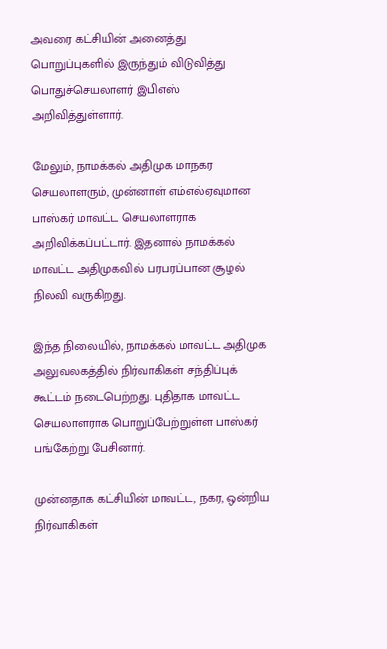அவரை கட்சியின் அனைத்து பொறுப்புகளில் இருந்தும் விடுவித்து பொதுச்செயலாளர் இபிஎஸ் அறிவித்துள்ளார்.

மேலும், நாமக்கல் அதிமுக மாநகர செயலாளரும், முன்னாள் எம்எல்ஏவுமான பாஸ்கர் மாவட்ட செயலாளராக அறிவிக்கப்பட்டார். இதனால் நாமக்கல் மாவட்ட அதிமுகவில் பரபரப்பான சூழல் நிலவி வருகிறது.

இந்த நிலையில், நாமக்கல் மாவட்ட அதிமுக அலுவலகத்தில் நிர்வாகிகள் சந்திப்புக் கூட்டம் நடைபெற்றது. புதிதாக மாவட்ட செயலாளராக பொறுப்பேற்றுள்ள பாஸ்கர் பங்கேற்று பேசினார்.

முன்னதாக கட்சியின் மாவட்ட, நகர, ஒன்றிய நிர்வாகிகள்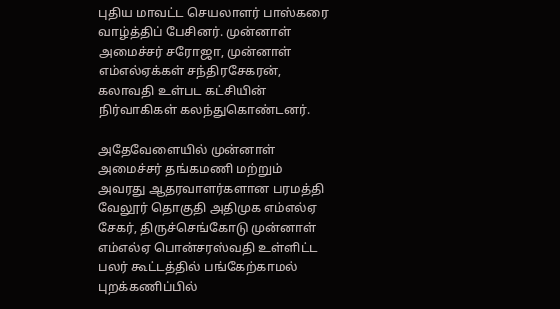புதிய மாவட்ட செயலாளர் பாஸ்கரை வாழ்த்திப் பேசினர். முன்னாள் அமைச்சர் சரோஜா, முன்னாள் எம்எல்ஏக்கள் சந்திரசேகரன், கலாவதி உள்பட கட்சியின் நிர்வாகிகள் கலந்துகொண்டனர்.

அதேவேளையில் முன்னாள் அமைச்சர் தங்கமணி மற்றும் அவரது ஆதரவாளர்களான பரமத்தி வேலூர் தொகுதி அதிமுக எம்எல்ஏ சேகர், திருச்செங்கோடு முன்னாள் எம்எல்ஏ பொன்சரஸ்வதி உள்ளிட்ட பலர் கூட்டத்தில் பங்கேற்காமல் புறக்கணிப்பில்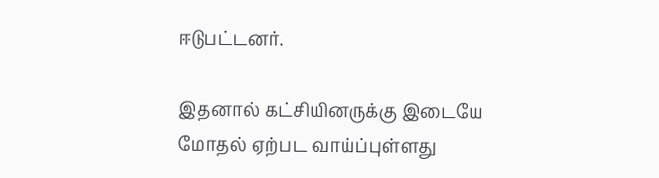ஈடுபட்டனர்.

இதனால் கட்சியினருக்கு இடையே மோதல் ஏற்பட வாய்ப்புள்ளது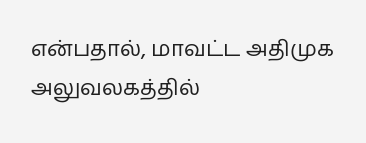என்பதால், மாவட்ட அதிமுக அலுவலகத்தில்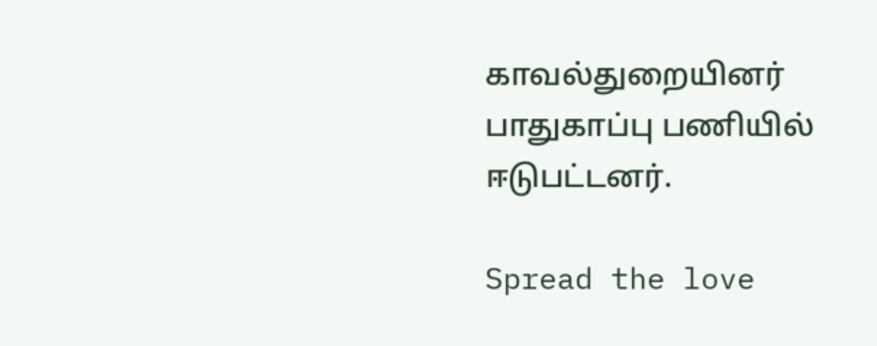காவல்துறையினர் பாதுகாப்பு பணியில் ஈடுபட்டனர்.

Spread the love